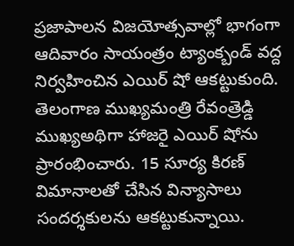ప్రజాపాలన విజయోత్సవాల్లో భాగంగా ఆదివారం సాయంత్రం ట్యాంక్బండ్ వద్ద నిర్వహించిన ఎయిర్ షో ఆకట్టుకుంది. తెలంగాణ ముఖ్యమంత్రి రేవంత్రెడ్డి ముఖ్యఅథిగా హాజరై ఎయిర్ షోను ప్రారంభించారు. 15 సూర్య కిరణ్ విమానాలతో చేసిన విన్యాసాలు సందర్శకులను ఆకట్టుకున్నాయి.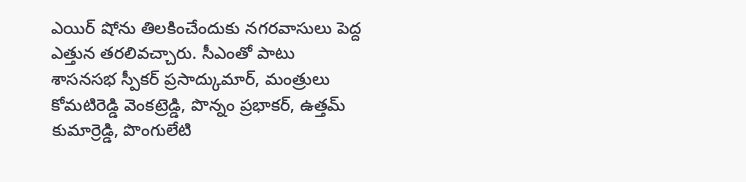ఎయిర్ షోను తిలకించేందుకు నగరవాసులు పెద్ద ఎత్తున తరలివచ్చారు. సీఎంతో పాటు శాసనసభ స్పీకర్ ప్రసాద్కుమార్, మంత్రులు కోమటిరెడ్డి వెంకట్రెడ్డి, పొన్నం ప్రభాకర్, ఉత్తమ్ కుమార్రెడ్డి, పొంగులేటి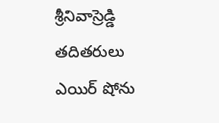శ్రీనివాస్రెడ్డి తదితరులు ఎయిర్ షోను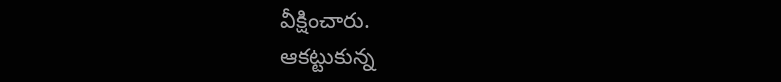వీక్షించారు.
ఆకట్టుకున్న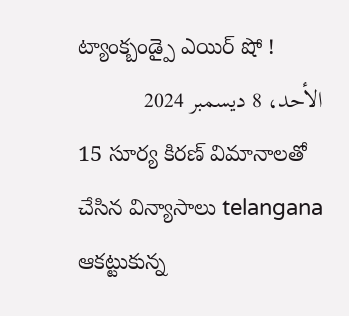ట్యాంక్బండ్పై ఎయిర్ షో !
الأحد، 8 ديسمبر 2024
15 సూర్య కిరణ్ విమానాలతో చేసిన విన్యాసాలు telangana ఆకట్టుకున్న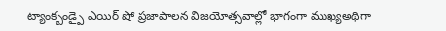ట్యాంక్బండ్పై ఎయిర్ షో ప్రజాపాలన విజయోత్సవాల్లో భాగంగా ముఖ్యఅథిగా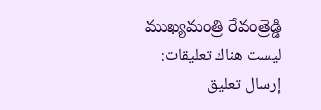ముఖ్యమంత్రి రేవంత్రెడ్డి
ليست هناك تعليقات:
إرسال تعليق